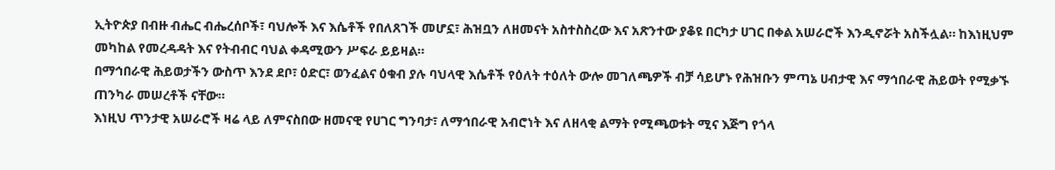ኢትዮጵያ በብዙ ብሔር ብሔረሰቦች፣ ባህሎች እና እሴቶች የበለጸገች መሆኗ፣ ሕዝቧን ለዘመናት አስተስስረው እና አጽንተው ያቆዩ በርካታ ሀገር በቀል አሠራሮች እንዲኖሯት አስችሏል። ከእነዚህም መካከል የመረዳዳት እና የትብብር ባህል ቀዳሚውን ሥፍራ ይይዛል።
በማኅበራዊ ሕይወታችን ውስጥ እንደ ደቦ፣ ዕድር፣ ወንፈልና ዕቁብ ያሉ ባህላዊ እሴቶች የዕለት ተዕለት ውሎ መገለጫዎች ብቻ ሳይሆኑ የሕዝቡን ምጣኔ ሀብታዊ እና ማኅበራዊ ሕይወት የሚቃኙ ጠንካራ መሠረቶች ናቸው።
እነዚህ ጥንታዊ አሠራሮች ዛሬ ላይ ለምናስበው ዘመናዊ የሀገር ግንባታ፣ ለማኅበራዊ አብሮነት እና ለዘላቂ ልማት የሚጫወቱት ሚና እጅግ የጎላ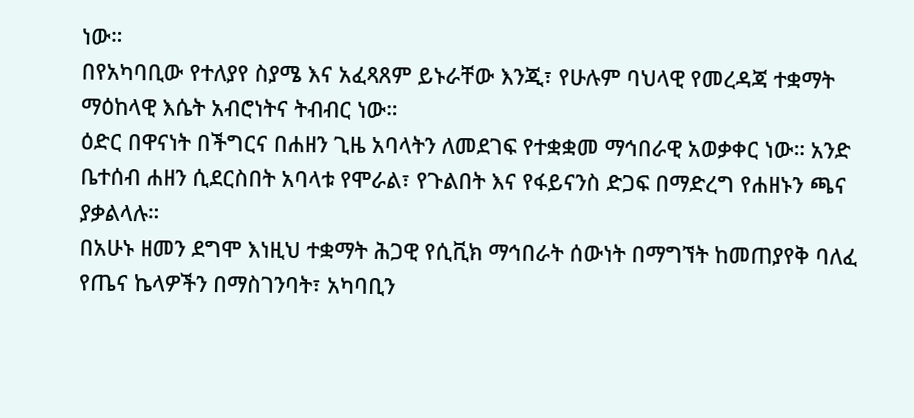ነው።
በየአካባቢው የተለያየ ስያሜ እና አፈጻጸም ይኑራቸው እንጂ፣ የሁሉም ባህላዊ የመረዳጃ ተቋማት ማዕከላዊ እሴት አብሮነትና ትብብር ነው።
ዕድር በዋናነት በችግርና በሐዘን ጊዜ አባላትን ለመደገፍ የተቋቋመ ማኅበራዊ አወቃቀር ነው። አንድ ቤተሰብ ሐዘን ሲደርስበት አባላቱ የሞራል፣ የጉልበት እና የፋይናንስ ድጋፍ በማድረግ የሐዘኑን ጫና ያቃልላሉ።
በአሁኑ ዘመን ደግሞ እነዚህ ተቋማት ሕጋዊ የሲቪክ ማኅበራት ሰውነት በማግኘት ከመጠያየቅ ባለፈ የጤና ኬላዎችን በማስገንባት፣ አካባቢን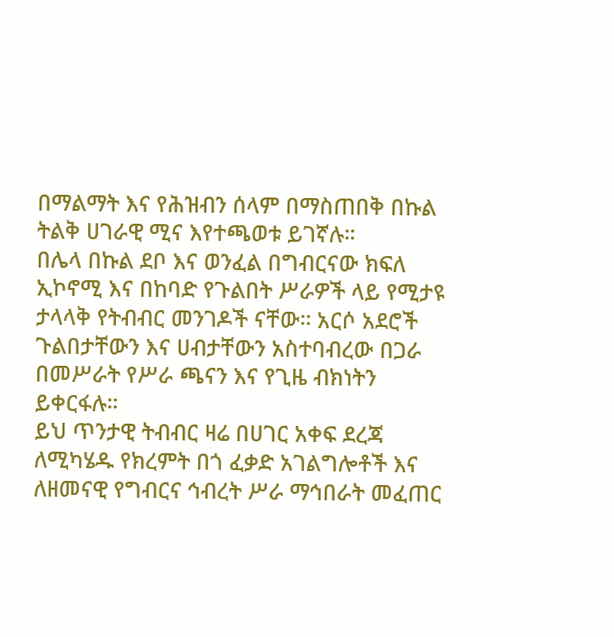በማልማት እና የሕዝብን ሰላም በማስጠበቅ በኩል ትልቅ ሀገራዊ ሚና እየተጫወቱ ይገኛሉ።
በሌላ በኩል ደቦ እና ወንፈል በግብርናው ክፍለ ኢኮኖሚ እና በከባድ የጉልበት ሥራዎች ላይ የሚታዩ ታላላቅ የትብብር መንገዶች ናቸው። አርሶ አደሮች ጉልበታቸውን እና ሀብታቸውን አስተባብረው በጋራ በመሥራት የሥራ ጫናን እና የጊዜ ብክነትን ይቀርፋሉ።
ይህ ጥንታዊ ትብብር ዛሬ በሀገር አቀፍ ደረጃ ለሚካሄዱ የክረምት በጎ ፈቃድ አገልግሎቶች እና ለዘመናዊ የግብርና ኅብረት ሥራ ማኅበራት መፈጠር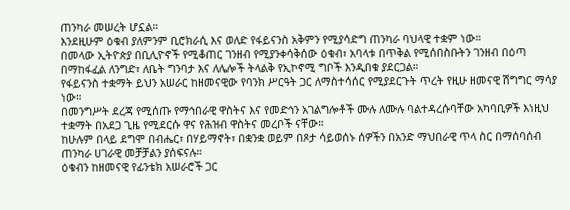ጠንካራ መሠረት ሆኗል።
እንደዚሁም ዕቁብ ያለምንም ቢሮክራሲ እና ወለድ የፋይናንስ አቅምን የሚያሳድግ ጠንካራ ባህላዊ ተቋም ነው።
በመላው ኢትዮጵያ በቢሊዮኖች የሚቆጠር ገንዘብ የሚያንቀሳቅሰው ዕቁብ፣ አባላቱ በጥቅል የሚሰበስቡትን ገንዘብ በዕጣ በማከፋፈል ለንግድ፣ ለቤት ግንባታ እና ለሌሎች ትላልቅ የኢኮኖሚ ግቦች እንዲበቁ ያደርጋል።
የፋይናንስ ተቋማት ይህን አሠራር ከዘመናዊው የባንክ ሥርዓት ጋር ለማስተሳሰር የሚያደርጉት ጥረት የዚሁ ዘመናዊ ሽግግር ማሳያ ነው።
በመንግሥት ደረጃ የሚሰጡ የማኅበራዊ ዋስትና እና የመድኅን አገልግሎቶች ሙሉ ለሙሉ ባልተዳረሱባቸው አካባቢዎች እነዚህ ተቋማት በአደጋ ጊዜ የሚደርሱ ዋና የሕዝብ ዋስትና መረቦች ናቸው።
ከሁሉም በላይ ደግሞ በብሔር፣ በሃይማኖት፣ በቋንቋ ወይም በጾታ ሳይወሰኑ ሰዎችን በአንድ ማህበራዊ ጥላ ስር በማሰባሰብ ጠንካራ ሀገራዊ መቻቻልን ያሰፍናሉ።
ዕቁብን ከዘመናዊ የፊንቴክ አሠራሮች ጋር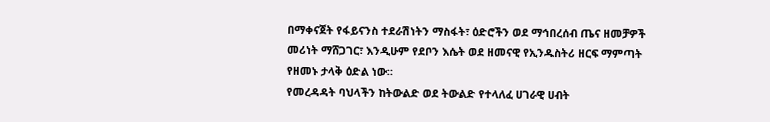በማቀናጀት የፋይናንስ ተደራሽነትን ማስፋት፣ ዕድሮችን ወደ ማኅበረሰብ ጤና ዘመቻዎች መሪነት ማሸጋገር፣ እንዲሁም የደቦን እሴት ወደ ዘመናዊ የኢንዱስትሪ ዘርፍ ማምጣት የዘመኑ ታላቅ ዕድል ነው።
የመረዳዳት ባህላችን ከትውልድ ወደ ትውልድ የተላለፈ ሀገራዊ ሀብት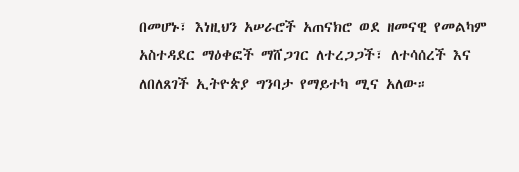በመሆኑ፣ እነዚህን አሠራሮች አጠናክሮ ወደ ዘመናዊ የመልካም አስተዳደር ማዕቀፎች ማሸጋገር ለተረጋጋች፣ ለተሳሰረች እና ለበለጸገች ኢትዮጵያ ግንባታ የማይተካ ሚና አለው።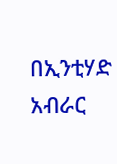በኢንቲሃድ አብራር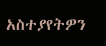አስተያየትዎን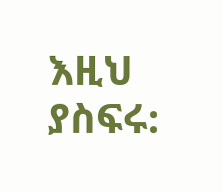እዚህ ያስፍሩ: